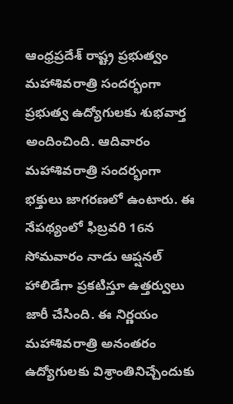ఆంధ్రప్రదేశ్ రాష్ట్ర ప్రభుత్వం మహాశివరాత్రి సందర్భంగా ప్రభుత్వ ఉద్యోగులకు శుభవార్త అందించింది. ఆదివారం మహాశివరాత్రి సందర్భంగా భక్తులు జాగరణలో ఉంటారు. ఈ నేపథ్యంలో ఫిబ్రవరి 16న సోమవారం నాడు ఆప్షనల్ హాలిడేగా ప్రకటిస్తూ ఉత్తర్వులు జారీ చేసింది. ఈ నిర్ణయం మహాశివరాత్రి అనంతరం ఉద్యోగులకు విశ్రాంతినిచ్చేందుకు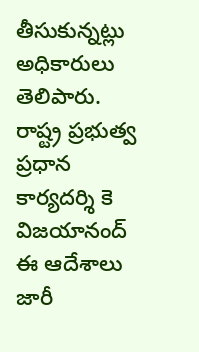తీసుకున్నట్లు అధికారులు తెలిపారు. రాష్ట్ర ప్రభుత్వ ప్రధాన కార్యదర్శి కె విజయానంద్ ఈ ఆదేశాలు జారీ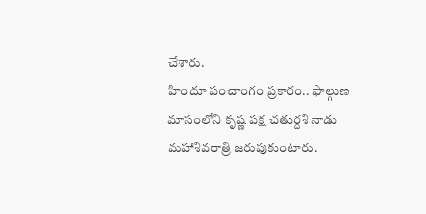చేశారు.
హిందూ పంచాంగం ప్రకారం.. ఫాల్గుణ మాసంలోని కృష్ణ పక్ష చతుర్దశి నాడు మహాశివరాత్రి జరుపుకుంటారు.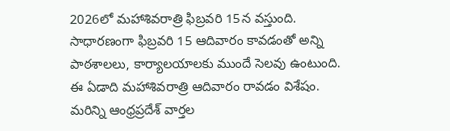2026లో మహాశివరాత్రి ఫిబ్రవరి 15న వస్తుంది. సాధారణంగా ఫిబ్రవరి 15 ఆదివారం కావడంతో అన్ని పాఠశాలలు, కార్యాలయాలకు ముందే సెలవు ఉంటుంది. ఈ ఏడాది మహాశివరాత్రి ఆదివారం రావడం విశేషం.
మరిన్ని ఆంధ్రప్రదేశ్ వార్తల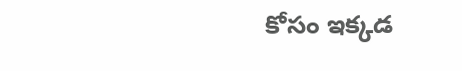కోసం ఇక్కడ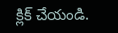క్లిక్ చేయండి.